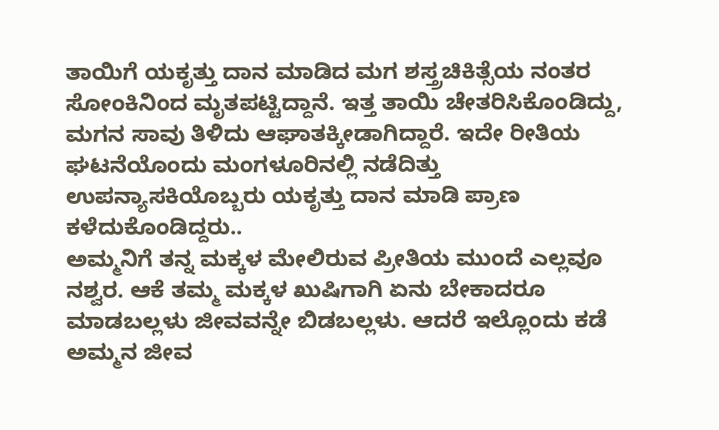ತಾಯಿಗೆ ಯಕೃತ್ತು ದಾನ ಮಾಡಿದ ಮಗ ಶಸ್ತ್ರಚಿಕಿತ್ಸೆಯ ನಂತರ ಸೋಂಕಿನಿಂದ ಮೃತಪಟ್ಟಿದ್ದಾನೆ. ಇತ್ತ ತಾಯಿ ಚೇತರಿಸಿಕೊಂಡಿದ್ದು, ಮಗನ ಸಾವು ತಿಳಿದು ಆಘಾತಕ್ಕೀಡಾಗಿದ್ದಾರೆ. ಇದೇ ರೀತಿಯ ಘಟನೆಯೊಂದು ಮಂಗಳೂರಿನಲ್ಲಿ ನಡೆದಿತ್ತು ಉಪನ್ಯಾಸಕಿಯೊಬ್ಬರು ಯಕೃತ್ತು ದಾನ ಮಾಡಿ ಪ್ರಾಣ ಕಳೆದುಕೊಂಡಿದ್ದರು..
ಅಮ್ಮನಿಗೆ ತನ್ನ ಮಕ್ಕಳ ಮೇಲಿರುವ ಪ್ರೀತಿಯ ಮುಂದೆ ಎಲ್ಲವೂ ನಶ್ವರ. ಆಕೆ ತಮ್ಮ ಮಕ್ಕಳ ಖುಷಿಗಾಗಿ ಏನು ಬೇಕಾದರೂ ಮಾಡಬಲ್ಲಳು ಜೀವವನ್ನೇ ಬಿಡಬಲ್ಲಳು. ಆದರೆ ಇಲ್ಲೊಂದು ಕಡೆ ಅಮ್ಮನ ಜೀವ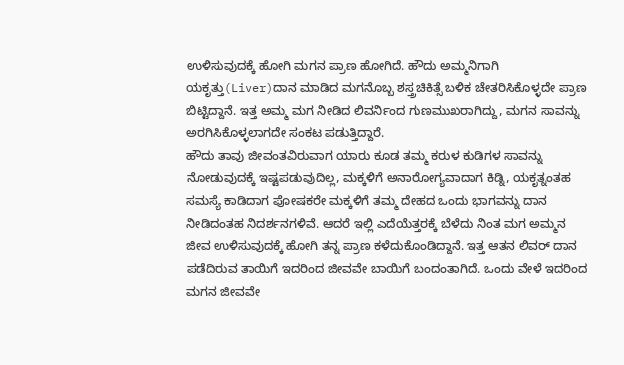ಉಳಿಸುವುದಕ್ಕೆ ಹೋಗಿ ಮಗನ ಪ್ರಾಣ ಹೋಗಿದೆ. ಹೌದು ಅಮ್ಮನಿಗಾಗಿ ಯಕೃತ್ತು(Liver)ದಾನ ಮಾಡಿದ ಮಗನೊಬ್ಬ ಶಸ್ತ್ರಚಿಕಿತ್ಸೆ ಬಳಿಕ ಚೇತರಿಸಿಕೊಳ್ಳದೇ ಪ್ರಾಣ ಬಿಟ್ಟಿದ್ದಾನೆ. ಇತ್ತ ಅಮ್ಮ ಮಗ ನೀಡಿದ ಲಿವರ್ನಿಂದ ಗುಣಮುಖರಾಗಿದ್ದು, ಮಗನ ಸಾವನ್ನು ಅರಗಿಸಿಕೊಳ್ಳಲಾಗದೇ ಸಂಕಟ ಪಡುತ್ತಿದ್ದಾರೆ.
ಹೌದು ತಾವು ಜೀವಂತವಿರುವಾಗ ಯಾರು ಕೂಡ ತಮ್ಮ ಕರುಳ ಕುಡಿಗಳ ಸಾವನ್ನು ನೋಡುವುದಕ್ಕೆ ಇಷ್ಟಪಡುವುದಿಲ್ಲ, ಮಕ್ಕಳಿಗೆ ಅನಾರೋಗ್ಯವಾದಾಗ ಕಿಡ್ನಿ, ಯಕೃತ್ನಂತಹ ಸಮಸ್ಯೆ ಕಾಡಿದಾಗ ಪೋಷಕರೇ ಮಕ್ಕಳಿಗೆ ತಮ್ಮ ದೇಹದ ಒಂದು ಭಾಗವನ್ನು ದಾನ ನೀಡಿದಂತಹ ನಿದರ್ಶನಗಳಿವೆ. ಆದರೆ ಇಲ್ಲಿ ಎದೆಯೆತ್ತರಕ್ಕೆ ಬೆಳೆದು ನಿಂತ ಮಗ ಅಮ್ಮನ ಜೀವ ಉಳಿಸುವುದಕ್ಕೆ ಹೋಗಿ ತನ್ನ ಪ್ರಾಣ ಕಳೆದುಕೊಂಡಿದ್ದಾನೆ. ಇತ್ತ ಆತನ ಲಿವರ್ ದಾನ ಪಡೆದಿರುವ ತಾಯಿಗೆ ಇದರಿಂದ ಜೀವವೇ ಬಾಯಿಗೆ ಬಂದಂತಾಗಿದೆ. ಒಂದು ವೇಳೆ ಇದರಿಂದ ಮಗನ ಜೀವವೇ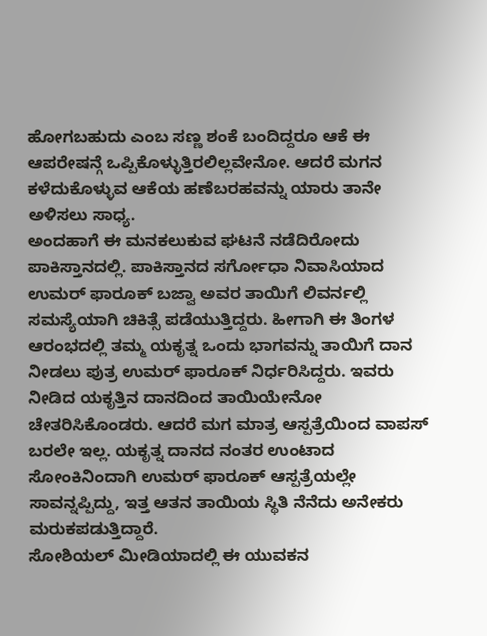ಹೋಗಬಹುದು ಎಂಬ ಸಣ್ಣ ಶಂಕೆ ಬಂದಿದ್ದರೂ ಆಕೆ ಈ ಆಪರೇಷನ್ಗೆ ಒಪ್ಪಿಕೊಳ್ಳುತ್ತಿರಲಿಲ್ಲವೇನೋ. ಆದರೆ ಮಗನ ಕಳೆದುಕೊಳ್ಳುವ ಆಕೆಯ ಹಣೆಬರಹವನ್ನು ಯಾರು ತಾನೇ ಅಳಿಸಲು ಸಾಧ್ಯ.
ಅಂದಹಾಗೆ ಈ ಮನಕಲುಕುವ ಘಟನೆ ನಡೆದಿರೋದು ಪಾಕಿಸ್ತಾನದಲ್ಲಿ. ಪಾಕಿಸ್ತಾನದ ಸರ್ಗೋಧಾ ನಿವಾಸಿಯಾದ ಉಮರ್ ಫಾರೂಕ್ ಬಜ್ವಾ ಅವರ ತಾಯಿಗೆ ಲಿವರ್ನಲ್ಲಿ ಸಮಸ್ಯೆಯಾಗಿ ಚಿಕಿತ್ಸೆ ಪಡೆಯುತ್ತಿದ್ದರು. ಹೀಗಾಗಿ ಈ ತಿಂಗಳ ಆರಂಭದಲ್ಲಿ ತಮ್ಮ ಯಕೃತ್ನ ಒಂದು ಭಾಗವನ್ನು ತಾಯಿಗೆ ದಾನ ನೀಡಲು ಪುತ್ರ ಉಮರ್ ಫಾರೂಕ್ ನಿರ್ಧರಿಸಿದ್ದರು. ಇವರು ನೀಡಿದ ಯಕೃತ್ತಿನ ದಾನದಿಂದ ತಾಯಿಯೇನೋ ಚೇತರಿಸಿಕೊಂಡರು. ಆದರೆ ಮಗ ಮಾತ್ರ ಆಸ್ಪತ್ರೆಯಿಂದ ವಾಪಸ್ ಬರಲೇ ಇಲ್ಲ. ಯಕೃತ್ನ ದಾನದ ನಂತರ ಉಂಟಾದ ಸೋಂಕಿನಿಂದಾಗಿ ಉಮರ್ ಫಾರೂಕ್ ಆಸ್ಪತ್ರೆಯಲ್ಲೇ ಸಾವನ್ನಪ್ಪಿದ್ದು, ಇತ್ತ ಆತನ ತಾಯಿಯ ಸ್ಥಿತಿ ನೆನೆದು ಅನೇಕರು ಮರುಕಪಡುತ್ತಿದ್ದಾರೆ.
ಸೋಶಿಯಲ್ ಮೀಡಿಯಾದಲ್ಲಿ ಈ ಯುವಕನ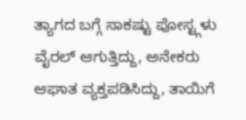ತ್ಯಾಗದ ಬಗ್ಗೆ ಸಾಕಷ್ಟು ಪೋಸ್ಟ್ಗಳು ವೈರಲ್ ಆಗುತ್ತಿದ್ದು, ಅನೇಕರು ಆಘಾತ ವ್ಯಕ್ತಪಡಿಸಿದ್ದು, ತಾಯಿಗೆ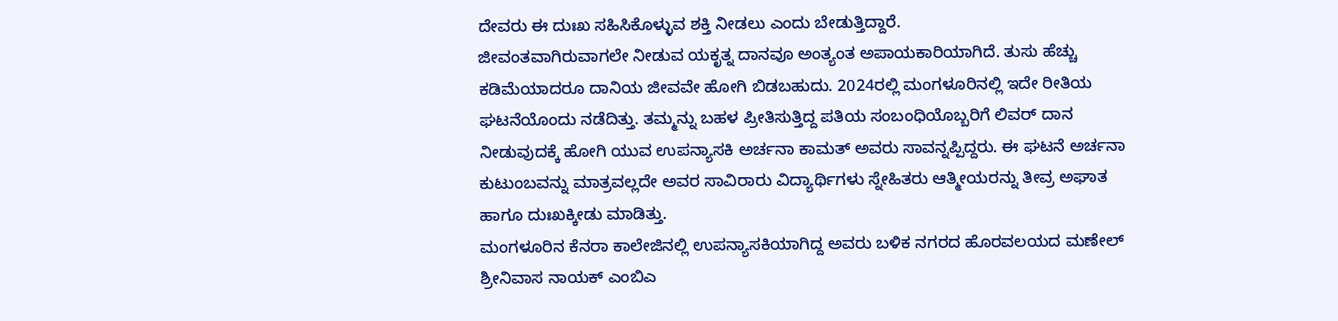ದೇವರು ಈ ದುಃಖ ಸಹಿಸಿಕೊಳ್ಳುವ ಶಕ್ತಿ ನೀಡಲು ಎಂದು ಬೇಡುತ್ತಿದ್ದಾರೆ.
ಜೀವಂತವಾಗಿರುವಾಗಲೇ ನೀಡುವ ಯಕೃತ್ನ ದಾನವೂ ಅಂತ್ಯಂತ ಅಪಾಯಕಾರಿಯಾಗಿದೆ. ತುಸು ಹೆಚ್ಚು ಕಡಿಮೆಯಾದರೂ ದಾನಿಯ ಜೀವವೇ ಹೋಗಿ ಬಿಡಬಹುದು. 2024ರಲ್ಲಿ ಮಂಗಳೂರಿನಲ್ಲಿ ಇದೇ ರೀತಿಯ ಘಟನೆಯೊಂದು ನಡೆದಿತ್ತು. ತಮ್ಮನ್ನು ಬಹಳ ಪ್ರೀತಿಸುತ್ತಿದ್ದ ಪತಿಯ ಸಂಬಂಧಿಯೊಬ್ಬರಿಗೆ ಲಿವರ್ ದಾನ ನೀಡುವುದಕ್ಕೆ ಹೋಗಿ ಯುವ ಉಪನ್ಯಾಸಕಿ ಅರ್ಚನಾ ಕಾಮತ್ ಅವರು ಸಾವನ್ನಪ್ಪಿದ್ದರು. ಈ ಘಟನೆ ಅರ್ಚನಾ ಕುಟುಂಬವನ್ನು ಮಾತ್ರವಲ್ಲದೇ ಅವರ ಸಾವಿರಾರು ವಿದ್ಯಾರ್ಥಿಗಳು ಸ್ನೇಹಿತರು ಆತ್ಮೀಯರನ್ನು ತೀವ್ರ ಅಘಾತ ಹಾಗೂ ದುಃಖಕ್ಕೀಡು ಮಾಡಿತ್ತು.
ಮಂಗಳೂರಿನ ಕೆನರಾ ಕಾಲೇಜಿನಲ್ಲಿ ಉಪನ್ಯಾಸಕಿಯಾಗಿದ್ದ ಅವರು ಬಳಿಕ ನಗರದ ಹೊರವಲಯದ ಮಣೇಲ್ ಶ್ರೀನಿವಾಸ ನಾಯಕ್ ಎಂಬಿಎ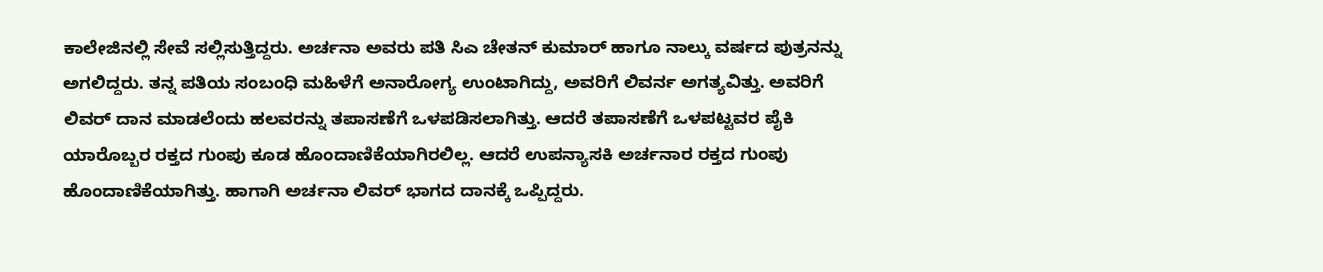ಕಾಲೇಜಿನಲ್ಲಿ ಸೇವೆ ಸಲ್ಲಿಸುತ್ತಿದ್ದರು. ಅರ್ಚನಾ ಅವರು ಪತಿ ಸಿಎ ಚೇತನ್ ಕುಮಾರ್ ಹಾಗೂ ನಾಲ್ಕು ವರ್ಷದ ಪುತ್ರನನ್ನು ಅಗಲಿದ್ದರು. ತನ್ನ ಪತಿಯ ಸಂಬಂಧಿ ಮಹಿಳೆಗೆ ಅನಾರೋಗ್ಯ ಉಂಟಾಗಿದ್ದು, ಅವರಿಗೆ ಲಿವರ್ನ ಅಗತ್ಯವಿತ್ತು. ಅವರಿಗೆ ಲಿವರ್ ದಾನ ಮಾಡಲೆಂದು ಹಲವರನ್ನು ತಪಾಸಣೆಗೆ ಒಳಪಡಿಸಲಾಗಿತ್ತು. ಆದರೆ ತಪಾಸಣೆಗೆ ಒಳಪಟ್ಟವರ ಪೈಕಿ ಯಾರೊಬ್ಬರ ರಕ್ತದ ಗುಂಪು ಕೂಡ ಹೊಂದಾಣಿಕೆಯಾಗಿರಲಿಲ್ಲ. ಆದರೆ ಉಪನ್ಯಾಸಕಿ ಅರ್ಚನಾರ ರಕ್ತದ ಗುಂಪು ಹೊಂದಾಣಿಕೆಯಾಗಿತ್ತು. ಹಾಗಾಗಿ ಅರ್ಚನಾ ಲಿವರ್ ಭಾಗದ ದಾನಕ್ಕೆ ಒಪ್ಪಿದ್ದರು.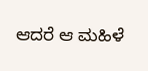ಆದರೆ ಆ ಮಹಿಳೆ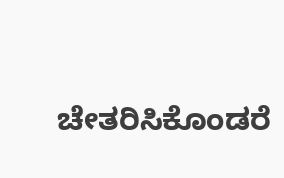ಚೇತರಿಸಿಕೊಂಡರೆ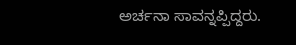ಅರ್ಚನಾ ಸಾವನ್ನಪ್ಪಿದ್ದರು.